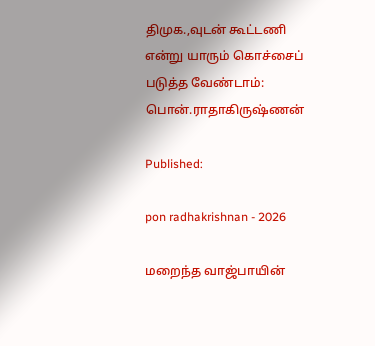திமுக.,வுடன் கூட்டணி என்று யாரும் கொச்சைப் படுத்த வேண்டாம்: பொன்.ராதாகிருஷ்ணன்

Published:

pon radhakrishnan - 2026

மறைந்த வாஜ்பாயின்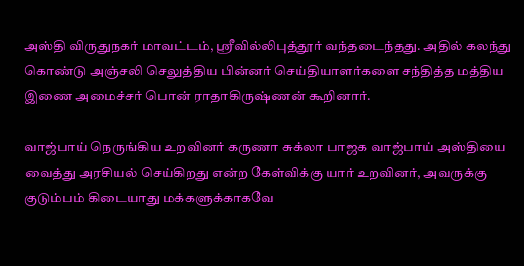அஸ்தி விருதுநகர் மாவட்டம், ஸ்ரீவில்லிபுத்தூர் வந்தடைந்தது. அதில் கலந்து கொண்டு அஞ்சலி செலுத்திய பின்னர் செய்தியாளர்களை சந்தித்த மத்திய இணை அமைச்சர் பொன் ராதாகிருஷ்ணன் கூறினார்.

வாஜ்பாய் நெருங்கிய உறவினர் கருணா சுக்லா பாஜக வாஜ்பாய் அஸ்தியை வைத்து அரசியல் செய்கிறது என்ற கேள்விக்கு யார் உறவினர், அவருக்கு குடும்பம் கிடையாது மக்களுக்காகவே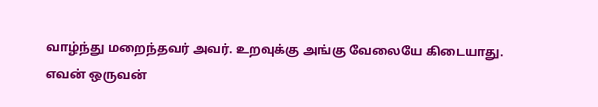வாழ்ந்து மறைந்தவர் அவர். உறவுக்கு அங்கு வேலையே கிடையாது.
எவன் ஒருவன்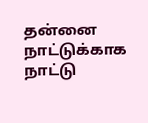தன்னை நாட்டுக்காக நாட்டு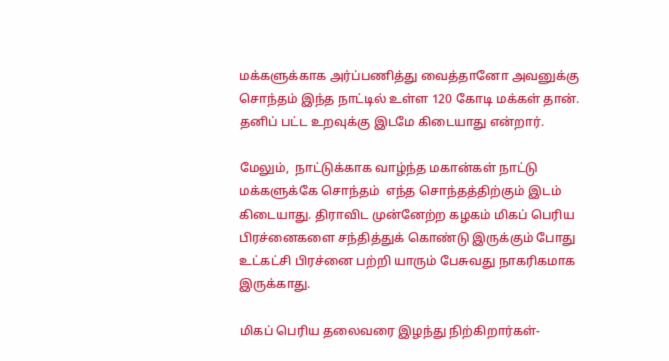மக்களுக்காக அர்ப்பணித்து வைத்தானோ அவனுக்கு சொந்தம் இந்த நாட்டில் உள்ள 120 கோடி மக்கள் தான்.
தனிப் பட்ட உறவுக்கு இடமே கிடையாது என்றார்.

மேலும்,  நாட்டுக்காக வாழ்ந்த மகான்கள் நாட்டு மக்களுக்கே சொந்தம்  எந்த சொந்தத்திற்கும் இடம் கிடையாது. திராவிட முன்னேற்ற கழகம் மிகப் பெரிய பிரச்னைகளை சந்தித்துக் கொண்டு இருக்கும் போது உட்கட்சி பிரச்னை பற்றி யாரும் பேசுவது நாகரிகமாக இருக்காது.

மிகப் பெரிய தலைவரை இழந்து நிற்கிறார்கள்-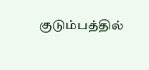குடும்பத்தில்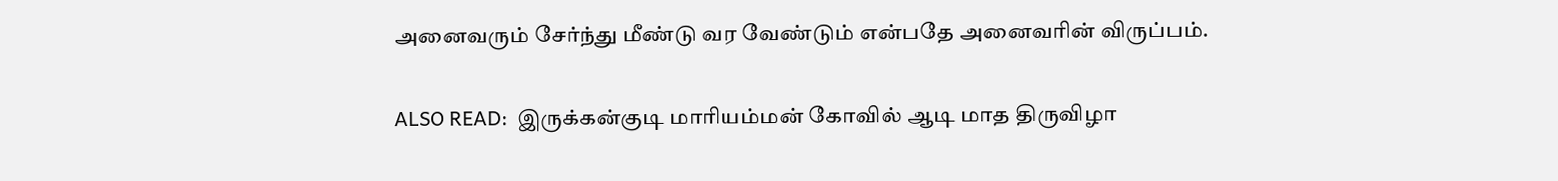அனைவரும் சேர்ந்து மீண்டு வர வேண்டும் என்பதே அனைவரின் விருப்பம்.

ALSO READ:  இருக்கன்குடி மாரியம்மன் கோவில் ஆடி மாத திருவிழா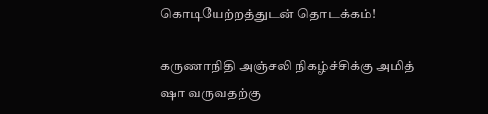கொடியேற்றத்துடன் தொடக்கம்!

கருணாநிதி அஞ்சலி நிகழ்ச்சிக்கு அமித் ஷா வருவதற்கு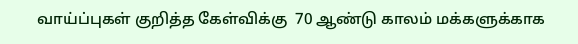வாய்ப்புகள் குறித்த கேள்விக்கு  70 ஆண்டு காலம் மக்களுக்காக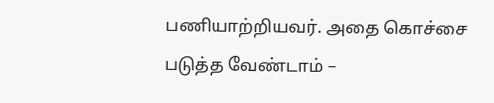பணியாற்றியவர். அதை கொச்சை படுத்த வேண்டாம் –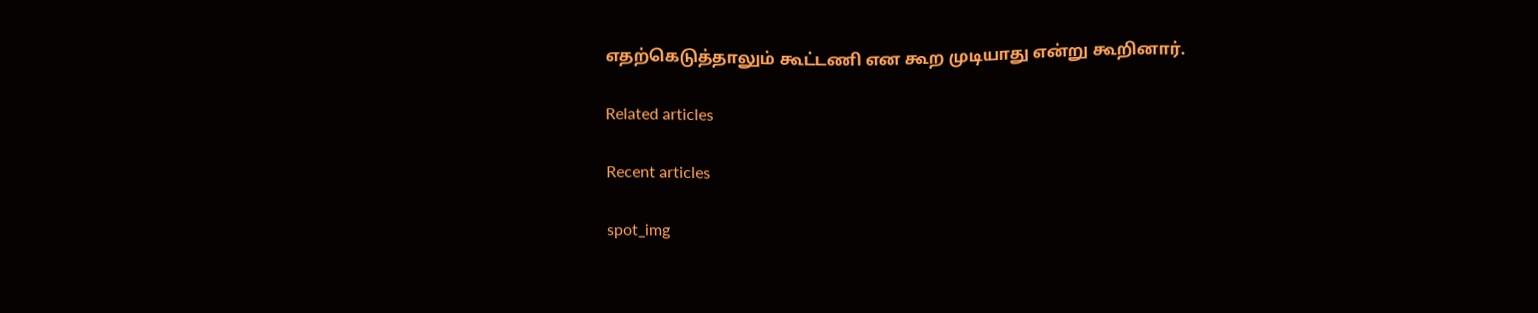எதற்கெடுத்தாலும் கூட்டணி என கூற முடியாது என்று கூறினார்.

Related articles

Recent articles

spot_img